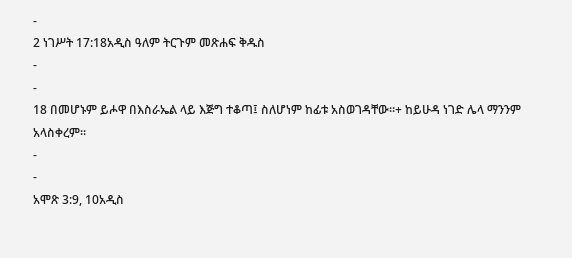-
2 ነገሥት 17:18አዲስ ዓለም ትርጉም መጽሐፍ ቅዱስ
-
-
18 በመሆኑም ይሖዋ በእስራኤል ላይ እጅግ ተቆጣ፤ ስለሆነም ከፊቱ አስወገዳቸው።+ ከይሁዳ ነገድ ሌላ ማንንም አላስቀረም።
-
-
አሞጽ 3:9, 10አዲስ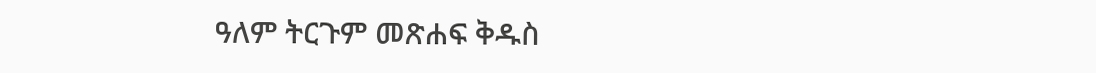ዓለም ትርጉም መጽሐፍ ቅዱስ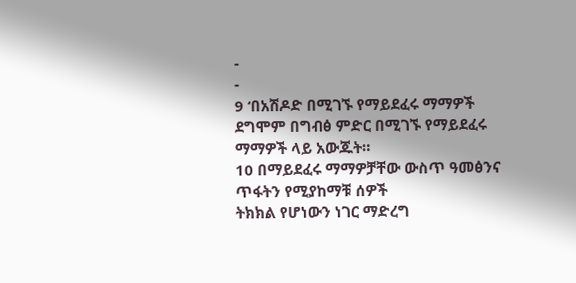-
-
9 ‘በአሽዶድ በሚገኙ የማይደፈሩ ማማዎች
ደግሞም በግብፅ ምድር በሚገኙ የማይደፈሩ ማማዎች ላይ አውጁት።
10 በማይደፈሩ ማማዎቻቸው ውስጥ ዓመፅንና ጥፋትን የሚያከማቹ ሰዎች
ትክክል የሆነውን ነገር ማድረግ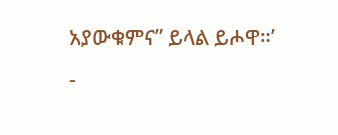አያውቁምና” ይላል ይሖዋ።’
-